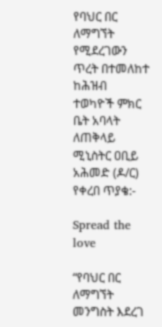የባህር በር ለማግኘት የሚደረገውን ጥረት በተመለከተ ከሕዝብ ተወካዮች ምክር ቤት አባላት ለጠቅላይ ሚኒስትር ዐቢይ አሕመድ (ዶ/ር) የቀረበ ጥያቄ:-

Spread the love

“የባህር በር ለማግኘት መንግስት እደረገ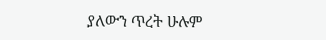ያለውን ጥረት ሁሉም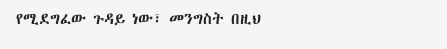የሚደግፈው ጉዳይ ነው፣ መንግስት በዚህ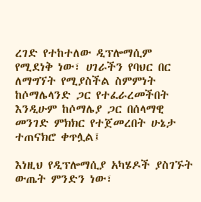ረገድ የተከተለው ዲፕሎማሲም የሚደነቅ ነው፣ ሀገራችን የባህር በር ለማግኘት የሚያስችል ስምምነት ከሶማሌላንድ ጋር የተፈራረመችበት እንዲሁም ከሶማሌያ ጋር በሰላማዊ መንገድ ምክክር የተጀመረበት ሁኔታ ተጠናክሮ ቀጥሏል፤

እነዚህ የዲፕሎማሲያ አካሄዶች ያስገኙት ውጤት ምንድን ነው፣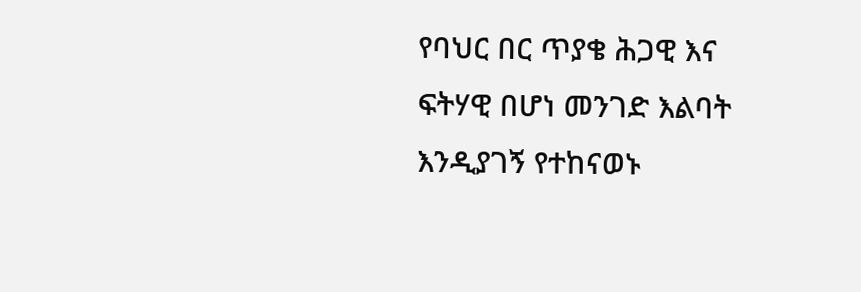የባህር በር ጥያቄ ሕጋዊ እና ፍትሃዊ በሆነ መንገድ እልባት እንዲያገኝ የተከናወኑ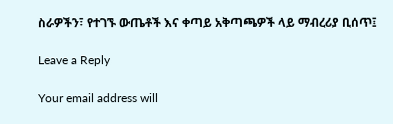ስራዎችን፣ የተገኙ ውጤቶች እና ቀጣይ አቅጣጫዎች ላይ ማብረሪያ ቢሰጥ፤

Leave a Reply

Your email address will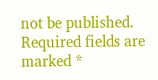not be published. Required fields are marked *